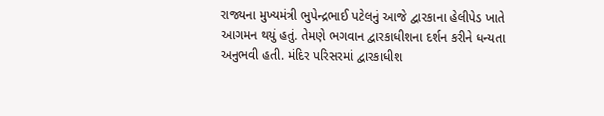રાજ્યના મુખ્યમંત્રી ભુપેન્દ્રભાઈ પટેલનું આજે દ્વારકાના હેલીપેડ ખાતે આગમન થયું હતું. તેમણે ભગવાન દ્વારકાધીશના દર્શન કરીને ધન્યતા અનુભવી હતી. મંદિર પરિસરમાં દ્વારકાધીશ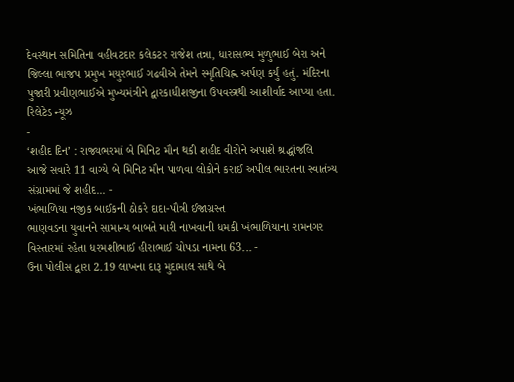દેવસ્થાન સમિતિના વહીવટદાર કલેકટર રાજેશ તન્ના, ધારાસભ્ય મુળુભાઈ બેરા અને જિલ્લા ભાજપ પ્રમુખ મયુરભાઈ ગઢવીએ તેમને સ્મૃતિચિહ્ન અર્પણ કર્યું હતું. મંદિરના પુજારી પ્રવીણભાઈએ મુખ્યમંત્રીને દ્વારકાધીશજીના ઉપવસ્ત્રથી આશીર્વાદ આપ્યા હતા.
રિલેટેડ ન્યૂઝ
-
‘શહીદ દિન’ : રાજ્યભરમાં બે મિનિટ મૌન થકી શહીદ વીરોને અપાશે શ્રદ્ધાંજલિ
આજે સવારે 11 વાગ્યે બે મિનિટ મૌન પાળવા લોકોને કરાઈ અપીલ ભારતના સ્વાતંત્ર્ય સંગ્રામમાં જે શહીદ... -
ખંભાળિયા નજીક બાઈકની ઠોકરે દાદા-પૌત્રી ઈજાગ્રસ્ત
ભાણવડના યુવાનને સામાન્ય બાબતે મારી નાખવાની ધમકી ખંભાળિયાના રામનગર વિસ્તારમાં રહેતા ધરમશીભાઈ હીરાભાઈ ચોપડા નામના 63... -
ઉના પોલીસ દ્વારા 2.19 લાખના દારૂ મુદામાલ સાથે બે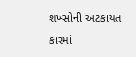શખ્સોની અટકાયત
કારમાં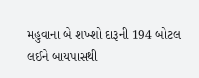મહુવાના બે શખ્શો દારૂની 194 બોટલ લઈને બાયપાસથી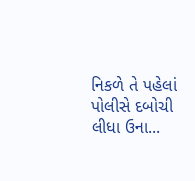નિકળે તે પહેલાં પોલીસે દબોચી લીધા ઉના...